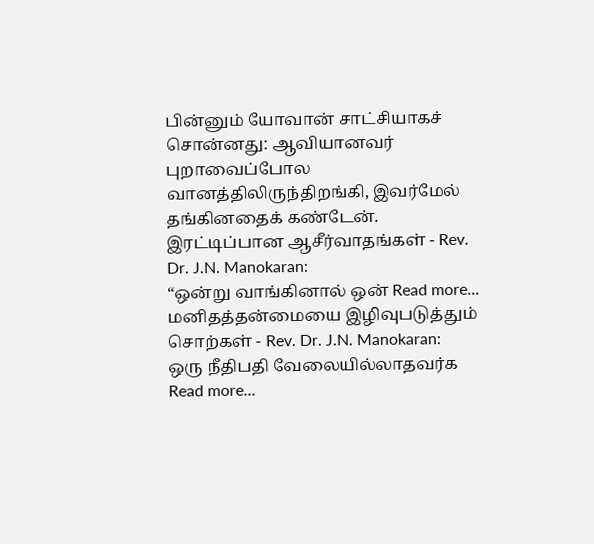பின்னும் யோவான் சாட்சியாகச் சொன்னது: ஆவியானவர் புறாவைப்போல வானத்திலிருந்திறங்கி, இவர்மேல் தங்கினதைக் கண்டேன்.
இரட்டிப்பான ஆசீர்வாதங்கள் - Rev. Dr. J.N. Manokaran:
“ஒன்று வாங்கினால் ஒன் Read more...
மனிதத்தன்மையை இழிவுபடுத்தும் சொற்கள் - Rev. Dr. J.N. Manokaran:
ஒரு நீதிபதி வேலையில்லாதவர்க Read more...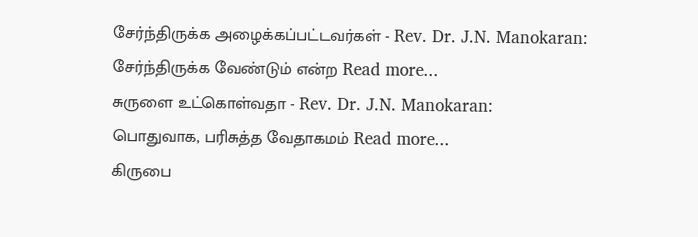சேர்ந்திருக்க அழைக்கப்பட்டவர்கள் - Rev. Dr. J.N. Manokaran:
சேர்ந்திருக்க வேண்டும் என்ற Read more...
சுருளை உட்கொள்வதா - Rev. Dr. J.N. Manokaran:
பொதுவாக, பரிசுத்த வேதாகமம் Read more...
கிருபை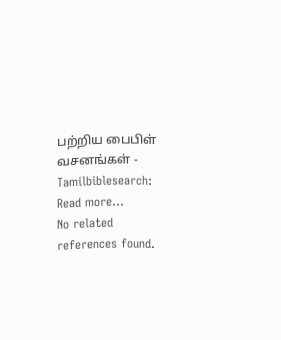பற்றிய பைபிள் வசனங்கள் - Tamilbiblesearch:
Read more...
No related references found.